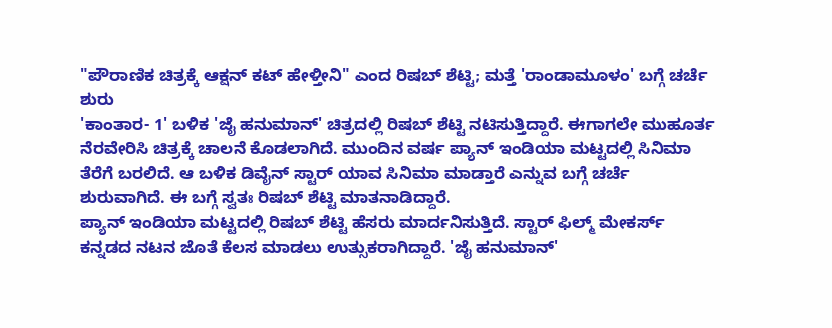"ಪೌರಾಣಿಕ ಚಿತ್ರಕ್ಕೆ ಆಕ್ಷನ್ ಕಟ್ ಹೇಳ್ತೀನಿ" ಎಂದ ರಿಷಬ್ ಶೆಟ್ಟಿ; ಮತ್ತೆ 'ರಾಂಡಾಮೂಳಂ' ಬಗ್ಗೆ ಚರ್ಚೆ ಶುರು
'ಕಾಂತಾರ- 1' ಬಳಿಕ 'ಜೈ ಹನುಮಾನ್' ಚಿತ್ರದಲ್ಲಿ ರಿಷಬ್ ಶೆಟ್ಟಿ ನಟಿಸುತ್ತಿದ್ದಾರೆ. ಈಗಾಗಲೇ ಮುಹೂರ್ತ ನೆರವೇರಿಸಿ ಚಿತ್ರಕ್ಕೆ ಚಾಲನೆ ಕೊಡಲಾಗಿದೆ. ಮುಂದಿನ ವರ್ಷ ಪ್ಯಾನ್ ಇಂಡಿಯಾ ಮಟ್ಟದಲ್ಲಿ ಸಿನಿಮಾ ತೆರೆಗೆ ಬರಲಿದೆ. ಆ ಬಳಿಕ ಡಿವೈನ್ ಸ್ಟಾರ್ ಯಾವ ಸಿನಿಮಾ ಮಾಡ್ತಾರೆ ಎನ್ನುವ ಬಗ್ಗೆ ಚರ್ಚೆ ಶುರುವಾಗಿದೆ. ಈ ಬಗ್ಗೆ ಸ್ವತಃ ರಿಷಬ್ ಶೆಟ್ಟಿ ಮಾತನಾಡಿದ್ದಾರೆ.
ಪ್ಯಾನ್ ಇಂಡಿಯಾ ಮಟ್ಟದಲ್ಲಿ ರಿಷಬ್ ಶೆಟ್ಟಿ ಹೆಸರು ಮಾರ್ದನಿಸುತ್ತಿದೆ. ಸ್ಟಾರ್ ಫಿಲ್ಮ್ ಮೇಕರ್ಸ್ ಕನ್ನಡದ ನಟನ ಜೊತೆ ಕೆಲಸ ಮಾಡಲು ಉತ್ಸುಕರಾಗಿದ್ದಾರೆ. 'ಜೈ ಹನುಮಾನ್'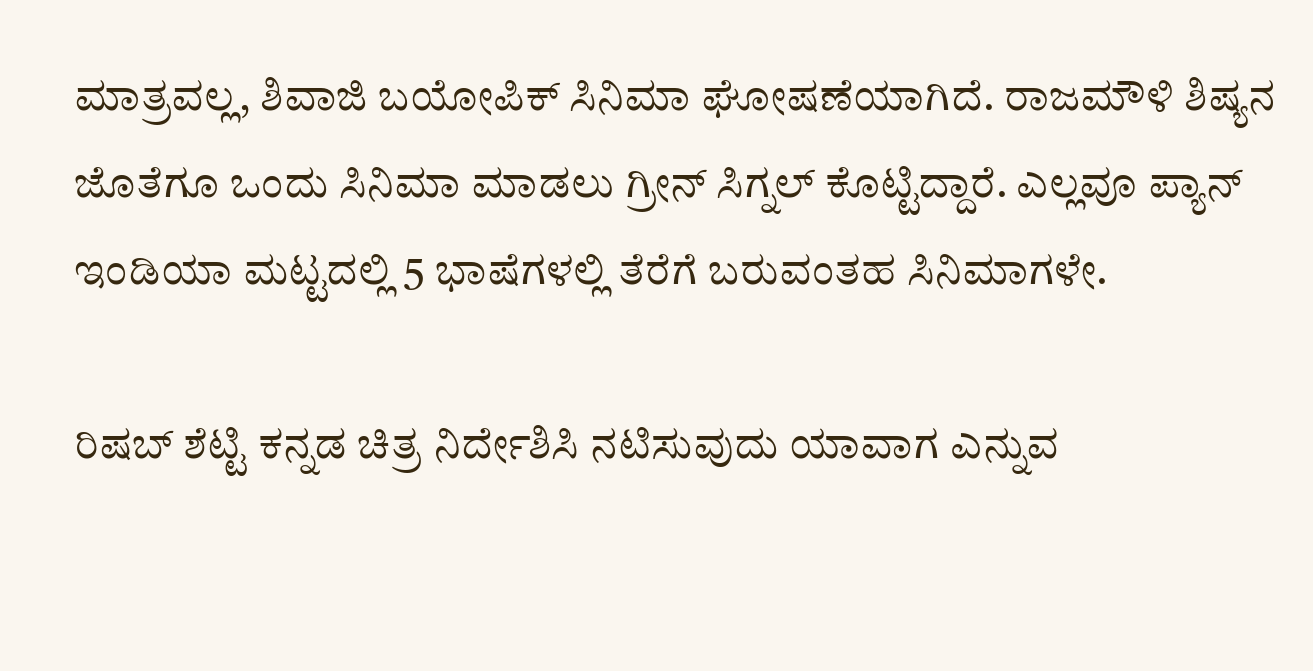ಮಾತ್ರವಲ್ಲ, ಶಿವಾಜಿ ಬಯೋಪಿಕ್ ಸಿನಿಮಾ ಘೋಷಣೆಯಾಗಿದೆ. ರಾಜಮೌಳಿ ಶಿಷ್ಯನ ಜೊತೆಗೂ ಒಂದು ಸಿನಿಮಾ ಮಾಡಲು ಗ್ರೀನ್ ಸಿಗ್ನಲ್ ಕೊಟ್ಟಿದ್ದಾರೆ. ಎಲ್ಲವೂ ಪ್ಯಾನ್ ಇಂಡಿಯಾ ಮಟ್ಟದಲ್ಲಿ 5 ಭಾಷೆಗಳಲ್ಲಿ ತೆರೆಗೆ ಬರುವಂತಹ ಸಿನಿಮಾಗಳೇ.

ರಿಷಬ್ ಶೆಟ್ಟಿ ಕನ್ನಡ ಚಿತ್ರ ನಿರ್ದೇಶಿಸಿ ನಟಿಸುವುದು ಯಾವಾಗ ಎನ್ನುವ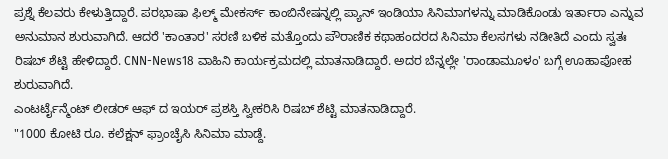ಪ್ರಶ್ನೆ ಕೆಲವರು ಕೇಳುತ್ತಿದ್ದಾರೆ. ಪರಭಾಷಾ ಫಿಲ್ಮ್ ಮೇಕರ್ಸ್ ಕಾಂಬಿನೇಷನ್ನಲ್ಲಿ ಪ್ಯಾನ್ ಇಂಡಿಯಾ ಸಿನಿಮಾಗಳನ್ನು ಮಾಡಿಕೊಂಡು ಇರ್ತಾರಾ ಎನ್ನುವ ಅನುಮಾನ ಶುರುವಾಗಿದೆ. ಆದರೆ 'ಕಾಂತಾರ' ಸರಣಿ ಬಳಿಕ ಮತ್ತೊಂದು ಪೌರಾಣಿಕ ಕಥಾಹಂದರದ ಸಿನಿಮಾ ಕೆಲಸಗಳು ನಡೀತಿದೆ ಎಂದು ಸ್ವತಃ ರಿಷಬ್ ಶೆಟ್ಟಿ ಹೇಳಿದ್ದಾರೆ. CNN-News18 ವಾಹಿನಿ ಕಾರ್ಯಕ್ರಮದಲ್ಲಿ ಮಾತನಾಡಿದ್ದಾರೆ. ಅದರ ಬೆನ್ನಲ್ಲೇ 'ರಾಂಡಾಮೂಳಂ' ಬಗ್ಗೆ ಊಹಾಪೋಹ ಶುರುವಾಗಿದೆ.
ಎಂಟರ್ಟೈನ್ಮೆಂಟ್ ಲೀಡರ್ ಆಫ್ ದ ಇಯರ್ ಪ್ರಶಸ್ತಿ ಸ್ವೀಕರಿಸಿ ರಿಷಬ್ ಶೆಟ್ಟಿ ಮಾತನಾಡಿದ್ದಾರೆ.
"1000 ಕೋಟಿ ರೂ. ಕಲೆಕ್ಷನ್ ಫ್ರಾಂಚೈಸಿ ಸಿನಿಮಾ ಮಾಡ್ದೆ.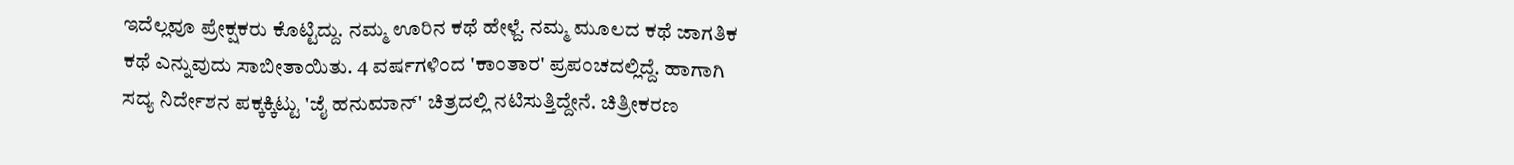ಇದೆಲ್ಲವೂ ಪ್ರೇಕ್ಷಕರು ಕೊಟ್ಟಿದ್ದು. ನಮ್ಮ ಊರಿನ ಕಥೆ ಹೇಳ್ದೆ. ನಮ್ಮ ಮೂಲದ ಕಥೆ ಜಾಗತಿಕ ಕಥೆ ಎನ್ನುವುದು ಸಾಬೀತಾಯಿತು. 4 ವರ್ಷಗಳಿಂದ 'ಕಾಂತಾರ' ಪ್ರಪಂಚದಲ್ಲಿದ್ದೆ. ಹಾಗಾಗಿ ಸದ್ಯ ನಿರ್ದೇಶನ ಪಕ್ಕಕ್ಕಿಟ್ಟು 'ಜೈ ಹನುಮಾನ್' ಚಿತ್ರದಲ್ಲಿ ನಟಿಸುತ್ತಿದ್ದೇನೆ. ಚಿತ್ರೀಕರಣ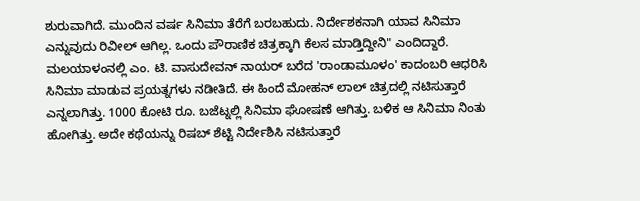ಶುರುವಾಗಿದೆ. ಮುಂದಿನ ವರ್ಷ ಸಿನಿಮಾ ತೆರೆಗೆ ಬರಬಹುದು. ನಿರ್ದೇಶಕನಾಗಿ ಯಾವ ಸಿನಿಮಾ ಎನ್ನುವುದು ರಿವೀಲ್ ಆಗಿಲ್ಲ. ಒಂದು ಪೌರಾಣಿಕ ಚಿತ್ರಕ್ಕಾಗಿ ಕೆಲಸ ಮಾಡ್ತಿದ್ದೀನಿ" ಎಂದಿದ್ದಾರೆ.
ಮಲಯಾಳಂನಲ್ಲಿ ಎಂ. ಟಿ. ವಾಸುದೇವನ್ ನಾಯರ್ ಬರೆದ 'ರಾಂಡಾಮೂಳಂ' ಕಾದಂಬರಿ ಆಧರಿಸಿ ಸಿನಿಮಾ ಮಾಡುವ ಪ್ರಯತ್ನಗಳು ನಡೀತಿದೆ. ಈ ಹಿಂದೆ ಮೋಹನ್ ಲಾಲ್ ಚಿತ್ರದಲ್ಲಿ ನಟಿಸುತ್ತಾರೆ ಎನ್ನಲಾಗಿತ್ತು. 1000 ಕೋಟಿ ರೂ. ಬಜೆಟ್ನಲ್ಲಿ ಸಿನಿಮಾ ಘೋಷಣೆ ಆಗಿತ್ತು. ಬಳಿಕ ಆ ಸಿನಿಮಾ ನಿಂತು ಹೋಗಿತ್ತು. ಅದೇ ಕಥೆಯನ್ನು ರಿಷಬ್ ಶೆಟ್ಟಿ ನಿರ್ದೇಶಿಸಿ ನಟಿಸುತ್ತಾರೆ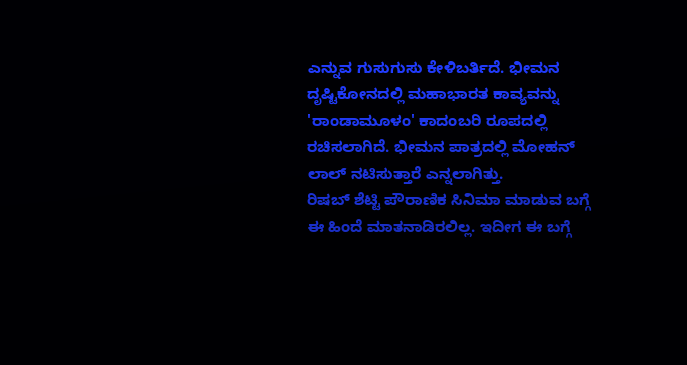ಎನ್ನುವ ಗುಸುಗುಸು ಕೇಳಿಬರ್ತಿದೆ. ಭೀಮನ ದೃಷ್ಟಿಕೋನದಲ್ಲಿ ಮಹಾಭಾರತ ಕಾವ್ಯವನ್ನು 'ರಾಂಡಾಮೂಳಂ' ಕಾದಂಬರಿ ರೂಪದಲ್ಲಿ ರಚಿಸಲಾಗಿದೆ. ಭೀಮನ ಪಾತ್ರದಲ್ಲಿ ಮೋಹನ್ ಲಾಲ್ ನಟಿಸುತ್ತಾರೆ ಎನ್ನಲಾಗಿತ್ತು.
ರಿಷಬ್ ಶೆಟ್ಟಿ ಪೌರಾಣಿಕ ಸಿನಿಮಾ ಮಾಡುವ ಬಗ್ಗೆ ಈ ಹಿಂದೆ ಮಾತನಾಡಿರಲಿಲ್ಲ. ಇದೀಗ ಈ ಬಗ್ಗೆ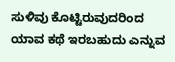ಸುಳಿವು ಕೊಟ್ಟಿರುವುದರಿಂದ ಯಾವ ಕಥೆ ಇರಬಹುದು ಎನ್ನುವ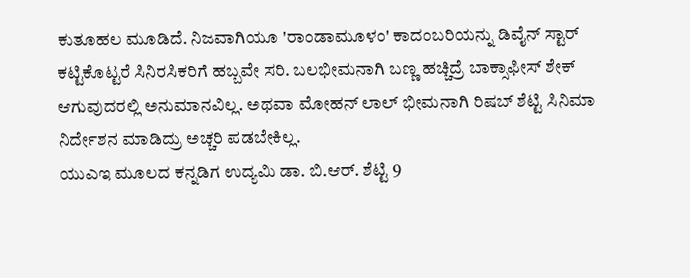ಕುತೂಹಲ ಮೂಡಿದೆ. ನಿಜವಾಗಿಯೂ 'ರಾಂಡಾಮೂಳಂ' ಕಾದಂಬರಿಯನ್ನು ಡಿವೈನ್ ಸ್ಟಾರ್ ಕಟ್ಟಿಕೊಟ್ಟರೆ ಸಿನಿರಸಿಕರಿಗೆ ಹಬ್ಬವೇ ಸರಿ. ಬಲಭೀಮನಾಗಿ ಬಣ್ಣ ಹಚ್ಚಿದ್ರೆ ಬಾಕ್ಸಾಫೀಸ್ ಶೇಕ್ ಆಗುವುದರಲ್ಲಿ ಅನುಮಾನವಿಲ್ಲ. ಅಥವಾ ಮೋಹನ್ ಲಾಲ್ ಭೀಮನಾಗಿ ರಿಷಬ್ ಶೆಟ್ಟಿ ಸಿನಿಮಾ ನಿರ್ದೇಶನ ಮಾಡಿದ್ರು ಅಚ್ಚರಿ ಪಡಬೇಕಿಲ್ಲ.
ಯುಎಇ ಮೂಲದ ಕನ್ನಡಿಗ ಉದ್ಯಮಿ ಡಾ. ಬಿ.ಆರ್. ಶೆಟ್ಟಿ 9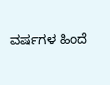ವರ್ಷಗಳ ಹಿಂದೆ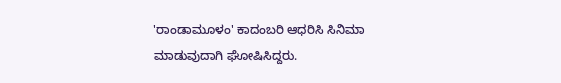'ರಾಂಡಾಮೂಳಂ' ಕಾದಂಬರಿ ಆಧರಿಸಿ ಸಿನಿಮಾ ಮಾಡುವುದಾಗಿ ಘೋಷಿಸಿದ್ದರು.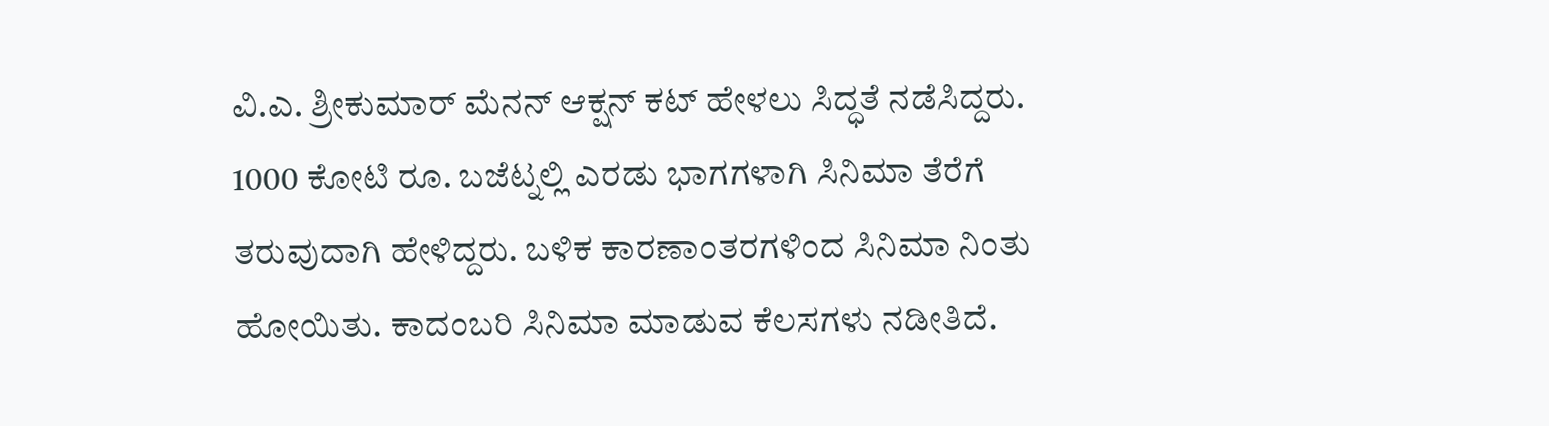ವಿ.ಎ. ಶ್ರೀಕುಮಾರ್ ಮೆನನ್ ಆಕ್ಷನ್ ಕಟ್ ಹೇಳಲು ಸಿದ್ಧತೆ ನಡೆಸಿದ್ದರು. 1000 ಕೋಟಿ ರೂ. ಬಜೆಟ್ನಲ್ಲಿ ಎರಡು ಭಾಗಗಳಾಗಿ ಸಿನಿಮಾ ತೆರೆಗೆ ತರುವುದಾಗಿ ಹೇಳಿದ್ದರು. ಬಳಿಕ ಕಾರಣಾಂತರಗಳಿಂದ ಸಿನಿಮಾ ನಿಂತು ಹೋಯಿತು. ಕಾದಂಬರಿ ಸಿನಿಮಾ ಮಾಡುವ ಕೆಲಸಗಳು ನಡೀತಿದೆ.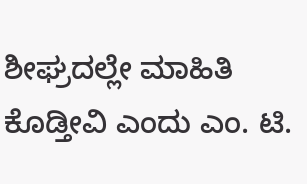ಶೀಘ್ರದಲ್ಲೇ ಮಾಹಿತಿ ಕೊಡ್ತೀವಿ ಎಂದು ಎಂ. ಟಿ.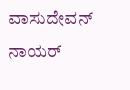ವಾಸುದೇವನ್ ನಾಯರ್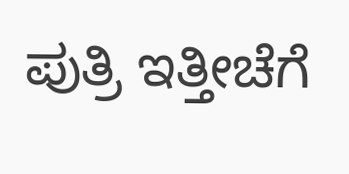ಪುತ್ರಿ ಇತ್ತೀಚೆಗೆ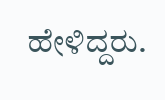ಹೇಳಿದ್ದರು.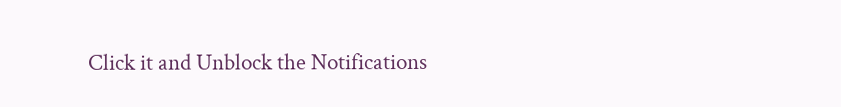Click it and Unblock the Notifications